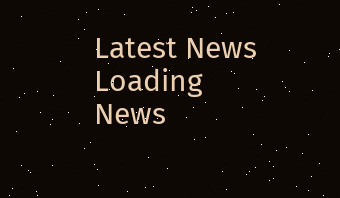Latest News
Loading News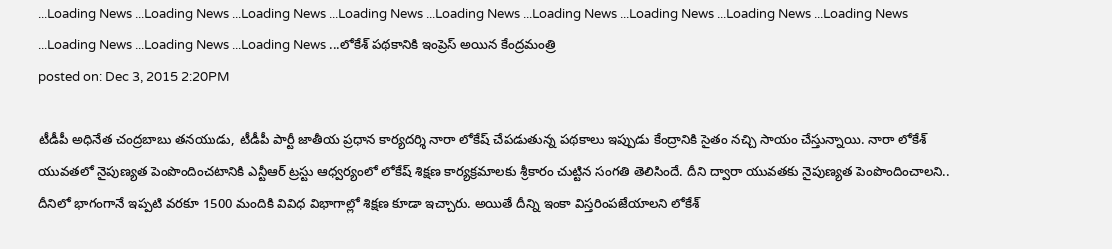...Loading News ...Loading News ...Loading News ...Loading News ...Loading News ...Loading News ...Loading News ...Loading News ...Loading News ...Loading News ...Loading News ...Loading News ...లోకేశ్ పథకానికి ఇంప్రెస్ అయిన కేంద్రమంత్రి
posted on: Dec 3, 2015 2:20PM

టీడీపీ అధినేత చంద్రబాబు తనయుడు, టీడీపీ పార్టీ జాతీయ ప్రధాన కార్యదర్శి నారా లోకేష్ చేపడుతున్న పథకాలు ఇప్పుడు కేంద్రానికి సైతం నచ్చి సాయం చేస్తున్నాయి. నారా లోకేశ్ యువతలో నైపుణ్యత పెంపొందించటానికి ఎన్టీఆర్ ట్రస్టు ఆధ్వర్యంలో లోకేష్ శిక్షణ కార్యక్రమాలకు శ్రీకారం చుట్టిన సంగతి తెలిసిందే. దీని ద్వారా యువతకు నైపుణ్యత పెంపొందించాలని.. దీనిలో భాగంగానే ఇప్పటి వరకూ 1500 మందికి వివిధ విభాగాల్లో శిక్షణ కూడా ఇచ్చారు. అయితే దీన్ని ఇంకా విస్తరింపజేయాలని లోకేశ్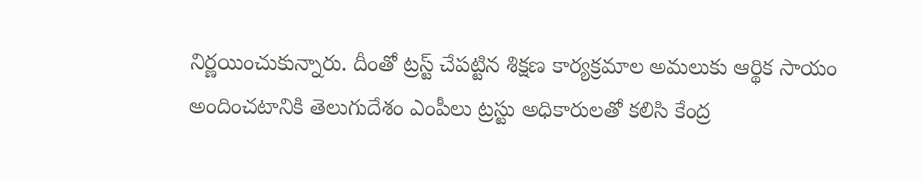నిర్ణయించుకున్నారు. దీంతో ట్రస్ట్ చేపట్టిన శిక్షణ కార్యక్రమాల అమలుకు ఆర్థిక సాయం అందించటానికి తెలుగుదేశం ఎంపీలు ట్రస్టు అధికారులతో కలిసి కేంద్ర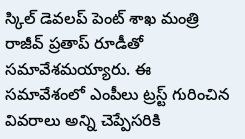స్కిల్ డెవలప్ పెంట్ శాఖ మంత్రి రాజీవ్ ప్రతాప్ రూడీతో సమావేశమయ్యారు. ఈ సమావేశంలో ఎంపీలు ట్రస్ట్ గురించిన వివరాలు అన్ని చెప్పేసరికి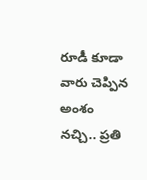రూడీ కూడా వారు చెప్పిన అంశం నచ్చి.. ప్రతి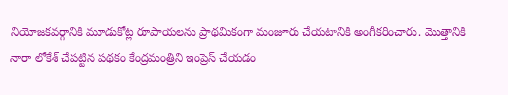నియోజకవర్గానికి మూడుకోట్ల రూపాయలను ప్రాథమికంగా మంజూరు చేయటానికి అంగీకరించారు. మొత్తానికి నారా లోకేశ్ చేపట్టిన పథకం కేంద్రమంత్రిని ఇంప్రెస్ చేయడం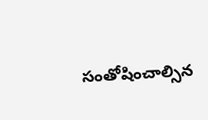సంతోషించాల్సిన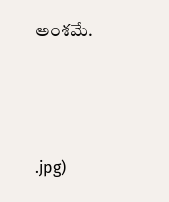అంశమే.



.jpg)